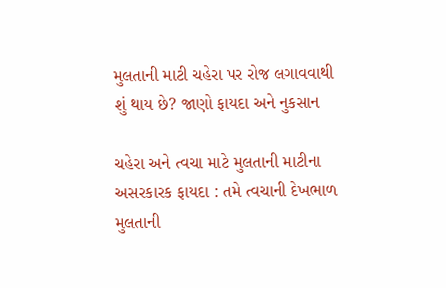મુલતાની માટી ચહેરા પર રોજ લગાવવાથી શું થાય છે? જાણો ફાયદા અને નુકસાન

ચહેરા અને ત્વચા માટે મુલતાની માટીના અસરકારક ફાયદા : તમે ત્વચાની દેખભાળ મુલતાની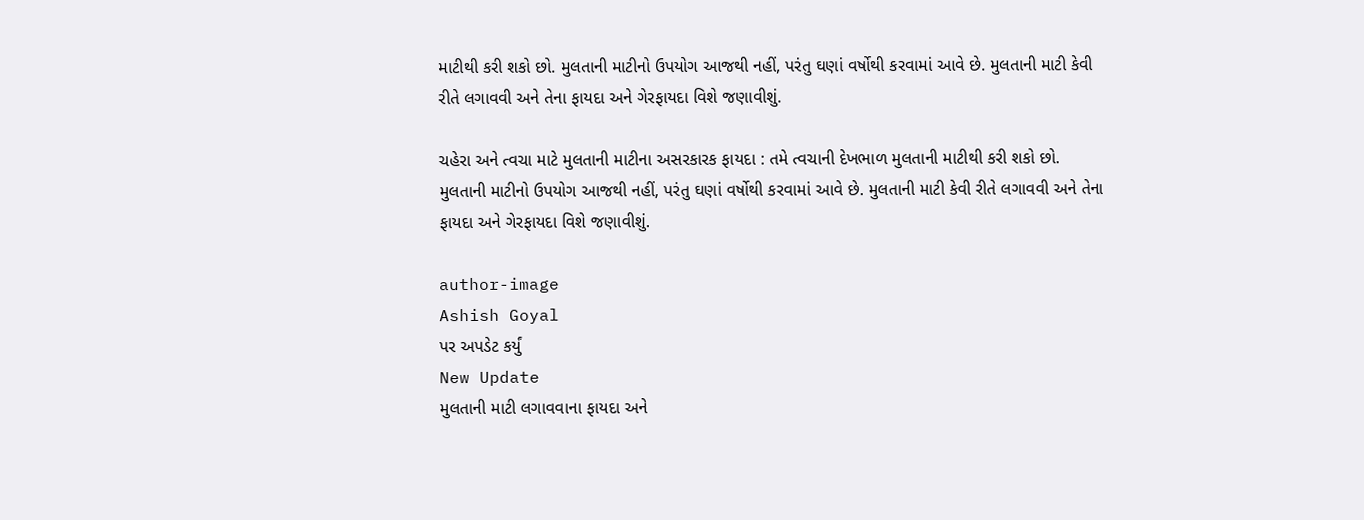માટીથી કરી શકો છો. મુલતાની માટીનો ઉપયોગ આજથી નહીં, પરંતુ ઘણાં વર્ષોથી કરવામાં આવે છે. મુલતાની માટી કેવી રીતે લગાવવી અને તેના ફાયદા અને ગેરફાયદા વિશે જણાવીશું.

ચહેરા અને ત્વચા માટે મુલતાની માટીના અસરકારક ફાયદા : તમે ત્વચાની દેખભાળ મુલતાની માટીથી કરી શકો છો. મુલતાની માટીનો ઉપયોગ આજથી નહીં, પરંતુ ઘણાં વર્ષોથી કરવામાં આવે છે. મુલતાની માટી કેવી રીતે લગાવવી અને તેના ફાયદા અને ગેરફાયદા વિશે જણાવીશું.

author-image
Ashish Goyal
પર અપડેટ કર્યું
New Update
મુલતાની માટી લગાવવાના ફાયદા અને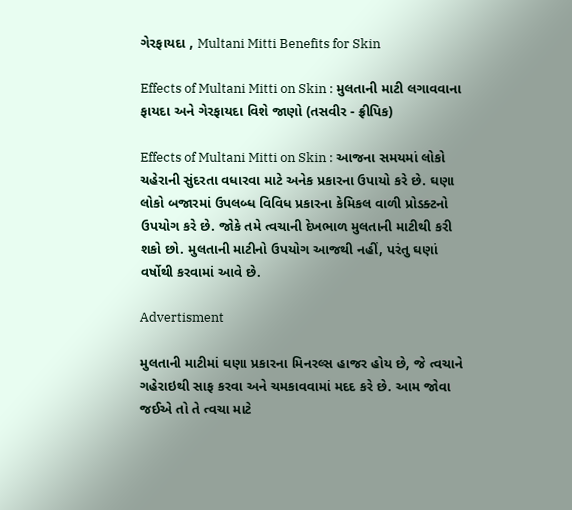ગેરફાયદા , Multani Mitti Benefits for Skin

Effects of Multani Mitti on Skin : મુલતાની માટી લગાવવાના ફાયદા અને ગેરફાયદા વિશે જાણો (તસવીર - ફ્રીપિક)

Effects of Multani Mitti on Skin : આજના સમયમાં લોકો ચહેરાની સુંદરતા વધારવા માટે અનેક પ્રકારના ઉપાયો કરે છે. ઘણા લોકો બજારમાં ઉપલબ્ધ વિવિધ પ્રકારના કેમિકલ વાળી પ્રોડક્ટનો ઉપયોગ કરે છે. જોકે તમે ત્વચાની દેખભાળ મુલતાની માટીથી કરી શકો છો. મુલતાની માટીનો ઉપયોગ આજથી નહીં, પરંતુ ઘણાં વર્ષોથી કરવામાં આવે છે.

Advertisment

મુલતાની માટીમાં ઘણા પ્રકારના મિનરલ્સ હાજર હોય છે, જે ત્વચાને ગહેરાઇથી સાફ કરવા અને ચમકાવવામાં મદદ કરે છે. આમ જોવા જઈએ તો તે ત્વચા માટે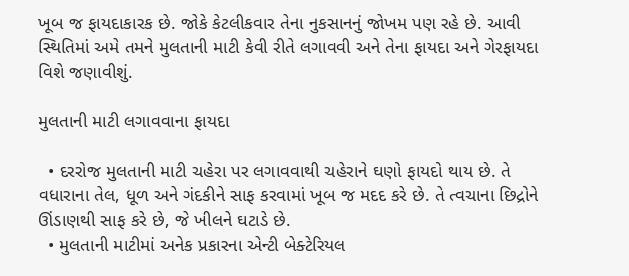ખૂબ જ ફાયદાકારક છે. જોકે કેટલીકવાર તેના નુકસાનનું જોખમ પણ રહે છે. આવી સ્થિતિમાં અમે તમને મુલતાની માટી કેવી રીતે લગાવવી અને તેના ફાયદા અને ગેરફાયદા વિશે જણાવીશું.

મુલતાની માટી લગાવવાના ફાયદા

  • દરરોજ મુલતાની માટી ચહેરા પર લગાવવાથી ચહેરાને ઘણો ફાયદો થાય છે. તે વધારાના તેલ, ધૂળ અને ગંદકીને સાફ કરવામાં ખૂબ જ મદદ કરે છે. તે ત્વચાના છિદ્રોને ઊંડાણથી સાફ કરે છે, જે ખીલને ઘટાડે છે.
  • મુલતાની માટીમાં અનેક પ્રકારના એન્ટી બેક્ટેરિયલ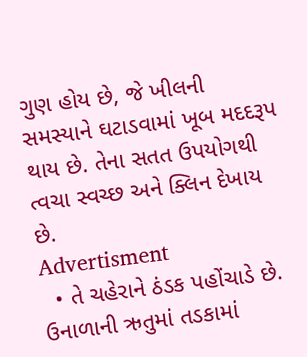ગુણ હોય છે, જે ખીલની સમસ્યાને ઘટાડવામાં ખૂબ મદદરૂપ થાય છે. તેના સતત ઉપયોગથી ત્વચા સ્વચ્છ અને ક્લિન દેખાય છે.
Advertisment
  • તે ચહેરાને ઠંડક પહોંચાડે છે. ઉનાળાની ઋતુમાં તડકામાં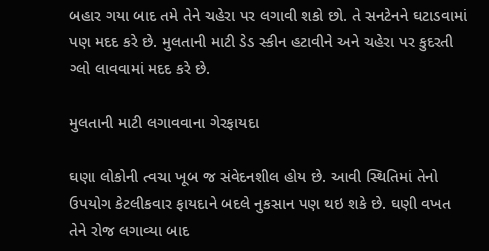બહાર ગયા બાદ તમે તેને ચહેરા પર લગાવી શકો છો. તે સનટેનને ઘટાડવામાં પણ મદદ કરે છે. મુલતાની માટી ડેડ સ્કીન હટાવીને અને ચહેરા પર કુદરતી ગ્લો લાવવામાં મદદ કરે છે.

મુલતાની માટી લગાવવાના ગેરફાયદા

ઘણા લોકોની ત્વચા ખૂબ જ સંવેદનશીલ હોય છે. આવી સ્થિતિમાં તેનો ઉપયોગ કેટલીકવાર ફાયદાને બદલે નુકસાન પણ થઇ શકે છે. ઘણી વખત તેને રોજ લગાવ્યા બાદ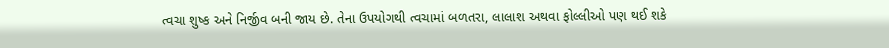ત્વચા શુષ્ક અને નિર્જીવ બની જાય છે. તેના ઉપયોગથી ત્વચામાં બળતરા, લાલાશ અથવા ફોલ્લીઓ પણ થઈ શકે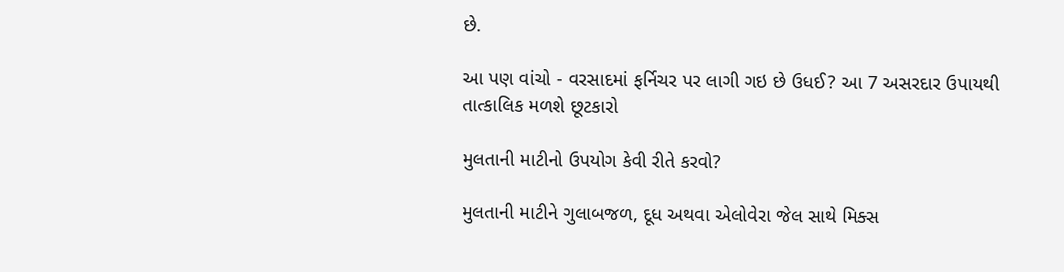છે.

આ પણ વાંચો - વરસાદમાં ફર્નિચર પર લાગી ગઇ છે ઉધઈ? આ 7 અસરદાર ઉપાયથી તાત્કાલિક મળશે છૂટકારો

મુલતાની માટીનો ઉપયોગ કેવી રીતે કરવો?

મુલતાની માટીને ગુલાબજળ, દૂધ અથવા એલોવેરા જેલ સાથે મિક્સ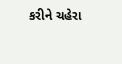કરીને ચહેરા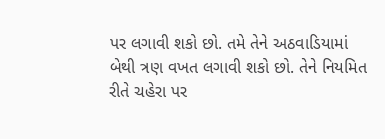પર લગાવી શકો છો. તમે તેને અઠવાડિયામાં બેથી ત્રણ વખત લગાવી શકો છો. તેને નિયમિત રીતે ચહેરા પર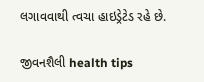લગાવવાથી ત્વચા હાઇડ્રેટેડ રહે છે.

જીવનશૈલી health tips